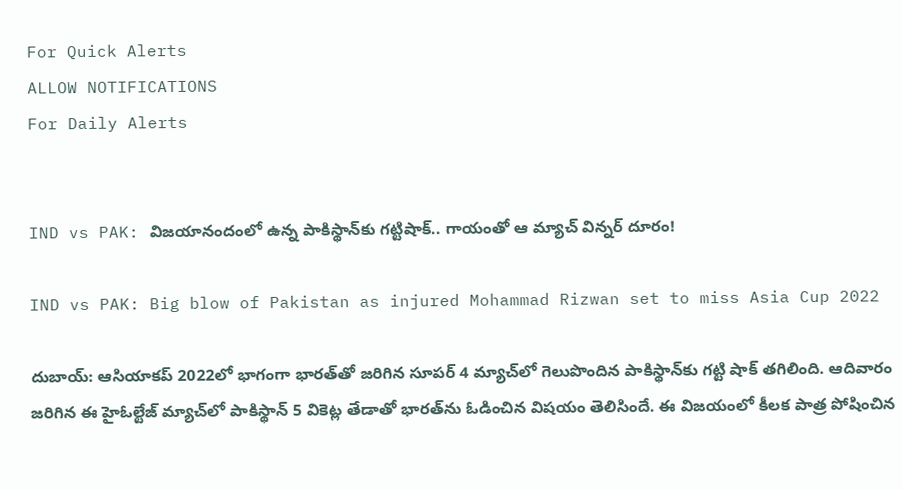For Quick Alerts
ALLOW NOTIFICATIONS
For Daily Alerts


IND vs PAK: విజయానందంలో ఉన్న పాకిస్థాన్‌కు గట్టిషాక్.. గాయంతో ఆ మ్యాచ్ విన్నర్ దూరం!

IND vs PAK: Big blow of Pakistan as injured Mohammad Rizwan set to miss Asia Cup 2022

దుబాయ్: ఆసియాకప్ 2022లో భాగంగా భారత్‌తో జరిగిన సూపర్ 4 మ్యాచ్‌లో గెలుపొందిన పాకిస్థాన్‌కు గట్టి షాక్ తగిలింది. ఆదివారం జరిగిన ఈ హైఓల్టేజ్ మ్యాచ్‌లో పాకిస్థాన్ 5 వికెట్ల తేడాతో భారత్‌ను ఓడించిన విషయం తెలిసిందే. ఈ విజయంలో కీలక పాత్ర పోషించిన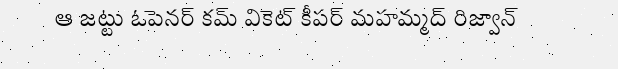ఆ జట్టు ఓపెనర్ కమ్ వికెట్ కీపర్ మహమ్మద్ రిజ్వాన్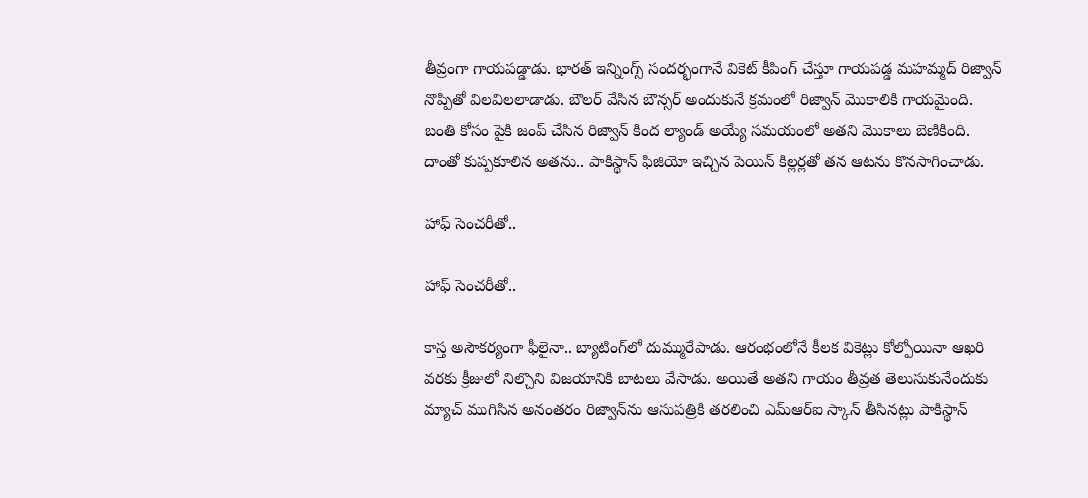తీవ్రంగా గాయపడ్డాడు. భారత్ ఇన్నింగ్స్ సందర్భంగానే వికెట్ కీపింగ్ చేస్తూ గాయపడ్డ మహమ్మద్ రిజ్వాన్ నొప్పితో విలవిలలాడాడు. బౌలర్ వేసిన బౌన్సర్ అందుకునే క్రమంలో రిజ్వాన్ మొకాలికి గాయమైంది. బంతి కోసం పైకి జంప్ చేసిన రిజ్వాన్ కింద ల్యాండ్ అయ్యే సమయంలో అతని మొకాలు బెణికింది. దాంతో కుప్పకూలిన అతను.. పాకిస్థాన్ ఫిజియో ఇచ్చిన పెయిన్ కిల్లర్లతో తన ఆటను కొనసాగించాడు.

హాఫ్ సెంచరీతో..

హాఫ్ సెంచరీతో..

కాస్త అసౌకర్యంగా ఫీలైనా.. బ్యాటింగ్‌లో దుమ్మురేపాడు. ఆరంభంలోనే కీలక వికెట్లు కోల్పోయినా ఆఖరి వరకు క్రీజులో నిల్చొని విజయానికి బాటలు వేసాడు. అయితే అతని గాయం తీవ్రత తెలుసుకునేందుకు మ్యాచ్ ముగిసిన అనంతరం రిజ్వాన్‌ను ఆసుపత్రికి తరలించి ఎమ్‌ఆర్‌ఐ స్కాన్ తీసినట్లు పాకిస్థాన్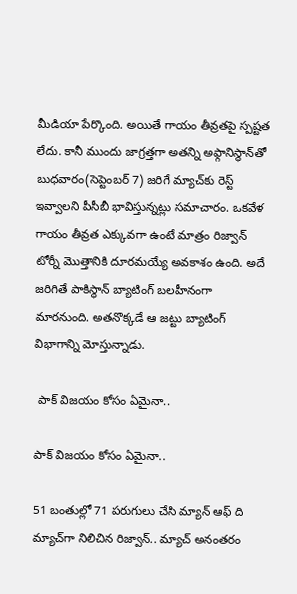మీడియా పేర్కొంది. అయితే గాయం తీవ్రతపై స్పష్టత లేదు. కానీ ముందు జాగ్రత్తగా అతన్ని అఫ్గానిస్థాన్‌తో బుధవారం(సెప్టెంబర్ 7) జరిగే మ్యాచ్‌‌కు రెస్ట్ ఇవ్వాలని పీసీబీ భావిస్తున్నట్లు సమాచారం. ఒకవేళ గాయం తీవ్రత ఎక్కువగా ఉంటే మాత్రం రిజ్వాన్ టోర్నీ మొత్తానికి దూరమయ్యే అవకాశం ఉంది. అదే జరిగితే పాకిస్థాన్‌ బ్యాటింగ్ బలహీనంగా మారనుంది. అతనొక్కడే ఆ జట్టు బ్యాటింగ్ విభాగాన్ని మోస్తున్నాడు.

 పాక్ విజయం కోసం ఏమైనా..

పాక్ విజయం కోసం ఏమైనా..

51 బంతుల్లో 71 పరుగులు చేసి మ్యాన్ ఆఫ్ ది మ్యాచ్‌గా నిలిచిన రిజ్వాన్.. మ్యాచ్ అనంతరం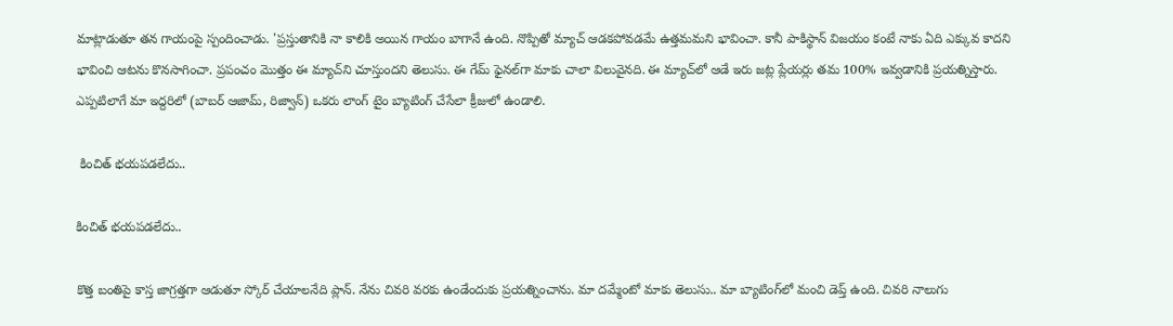మాట్లాడుతూ తన గాయంపై స్పందించాడు. 'ప్రస్తుతానికి నా కాలికి అయిన గాయం బాగానే ఉంది. నొప్పితో మ్యాచ్ ఆడకపోవడమే ఉత్తమమని భావించా. కానీ పాకిస్థాన్ విజయం కంటే నాకు ఏది ఎక్కువ కాదని భావించి ఆటను కొనసాగించా. ప్రపంచం మొత్తం ఈ మ్యాచ్‌ని చూస్తుందని తెలుసు. ఈ గేమ్ ఫైనల్‌గా మాకు చాలా విలువైనది. ఈ మ్యాచ్‌లో ఆడే ఇరు జట్ల ప్లేయర్లు తమ 100% ఇవ్వడానికి ప్రయత్నిస్తారు. ఎప్పటిలాగే మా ఇద్దరిలో (బాబర్ ఆజామ్, రిజ్వాన్) ఒకరు లాంగ్ టైం బ్యాటింగ్ చేసేలా క్రీజులో ఉండాలి.

 కించిత్ భయపడలేదు..

కించిత్ భయపడలేదు..

కొత్త బంతిపై కాస్త జాగ్రత్తగా ఆడుతూ స్కోర్ చేయాలనేది ప్లాన్. నేను చివరి వరకు ఉండేందుకు ప్రయత్నించాను. మా దమ్మేంటో మాకు తెలుసు.. మా బ్యాటింగ్‌లో మంచి డెప్త్ ఉంది. చివరి నాలుగు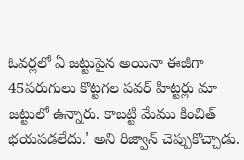ఓవర్లలో ఏ జట్టుపైన అయినా ఈజీగా 45పరుగులు కొట్టగల పవర్ హిట్టర్లు మా జట్టులో ఉన్నారు. కాబట్టి మేము కించిత్ భయపడలేదు.' అని రిజ్వాన్ చెప్పుకొచ్చాడు.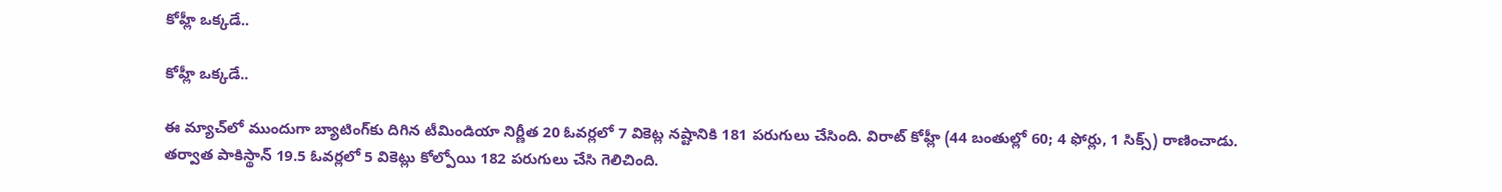కోహ్లీ ఒక్కడే..

కోహ్లీ ఒక్కడే..

ఈ మ్యాచ్‌లో ముందుగా బ్యాటింగ్‌కు దిగిన టీమిండియా నిర్ణీత 20 ఓవర్లలో 7 వికెట్ల నష్టానికి 181 పరుగులు చేసింది. విరాట్ కోహ్లీ (44 బంతుల్లో 60; 4 ఫోర్లు, 1 సిక్స్‌) రాణించాడు. తర్వాత పాకిస్థాన్‌ 19.5 ఓవర్లలో 5 వికెట్లు కోల్పోయి 182 పరుగులు చేసి గెలిచింది.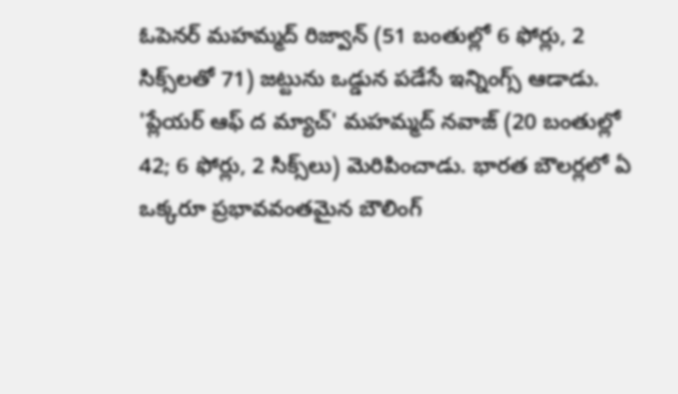ఓపెనర్‌ మహమ్మద్ రిజ్వాన్‌ (51 బంతుల్లో 6 ఫోర్లు, 2 సిక్స్‌లతో 71) జట్టును ఒడ్డున పడేసే ఇన్నింగ్స్‌ ఆడాడు. 'ప్లేయర్‌ ఆఫ్‌ ద మ్యాచ్‌' మహమ్మద్‌ నవాజ్‌ (20 బంతుల్లో 42; 6 ఫోర్లు, 2 సిక్స్‌లు) మెరిపించాడు. భారత బౌలర్లలో ఏ ఒక్కరూ ప్రభావవంతమైన బౌలింగ్‌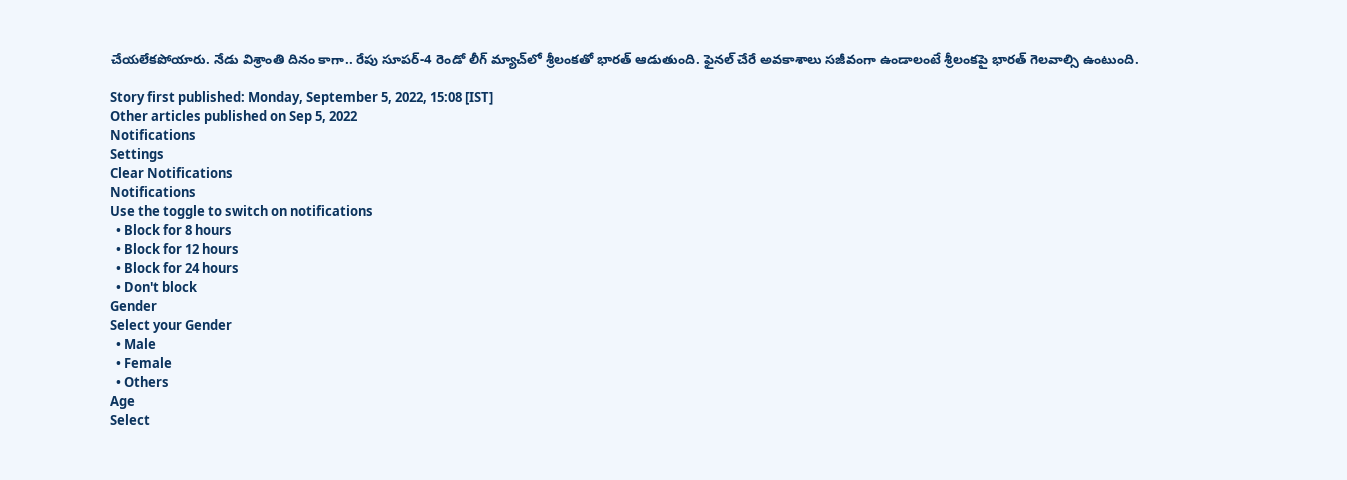చేయలేకపోయారు. నేడు విశ్రాంతి దినం కాగా.. రేపు సూపర్‌-4 రెండో లీగ్‌ మ్యాచ్‌లో శ్రీలంకతో భారత్‌ ఆడుతుంది. ఫైనల్‌ చేరే అవకాశాలు సజీవంగా ఉండాలంటే శ్రీలంకపై భారత్‌ గెలవాల్సి ఉంటుంది.

Story first published: Monday, September 5, 2022, 15:08 [IST]
Other articles published on Sep 5, 2022
Notifications
Settings
Clear Notifications
Notifications
Use the toggle to switch on notifications
  • Block for 8 hours
  • Block for 12 hours
  • Block for 24 hours
  • Don't block
Gender
Select your Gender
  • Male
  • Female
  • Others
Age
Select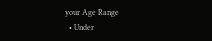your Age Range
  • Under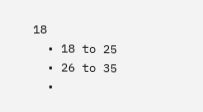18
  • 18 to 25
  • 26 to 35
  •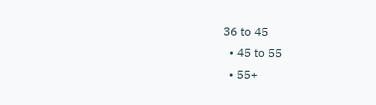36 to 45
  • 45 to 55
  • 55+